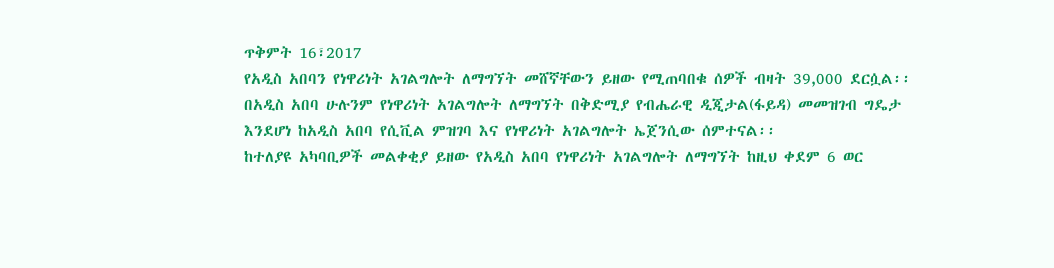ጥቅምት 16፣2017
የአዲስ አበባን የነዋሪነት አገልግሎት ለማግኘት መሸኛቸውን ይዘው የሚጠባበቁ ሰዎች ብዛት 39,000 ደርሷል፡፡
በአዲስ አበባ ሁሉንም የነዋሪነት አገልግሎት ለማግኘት በቅድሚያ የብሔራዊ ዲጂታል(ፋይዳ) መመዝገብ ግዴታ እንደሆነ ከአዲስ አበባ የሲቪል ምዝገባ እና የነዋሪነት አገልግሎት ኤጀንሲው ሰምተናል፡፡
ከተለያዩ አካባቢዎች መልቀቂያ ይዘው የአዲስ አበባ የነዋሪነት አገልግሎት ለማግኘት ከዚህ ቀደም 6 ወር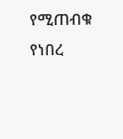የሚጠብቁ የነበረ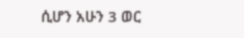ሲሆን አሁን 3 ወር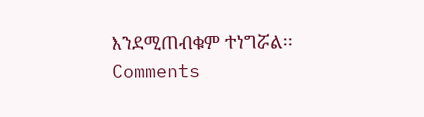እንደሚጠብቁም ተነግሯል፡፡
Comments